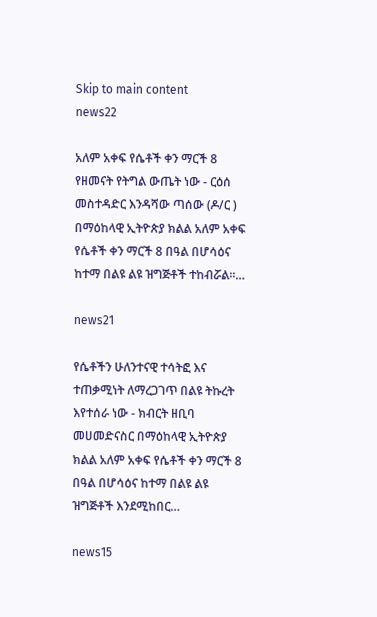Skip to main content
news22

አለም አቀፍ የሴቶች ቀን ማርች 8 የዘመናት የትግል ውጤት ነው - ርዕሰ መስተዳድር እንዳሻው ጣሰው (ዶ/ር ) በማዕከላዊ ኢትዮጵያ ክልል አለም አቀፍ የሴቶች ቀን ማርች 8 በዓል በሆሳዕና ከተማ በልዩ ልዩ ዝግጅቶች ተከብሯል።…

news21

የሴቶችን ሁለንተናዊ ተሳትፎ እና ተጠቃሚነት ለማረጋገጥ በልዩ ትኩረት እየተሰራ ነው - ክብርት ዘቢባ መሀመድናስር በማዕከላዊ ኢትዮጵያ ክልል አለም አቀፍ የሴቶች ቀን ማርች 8 በዓል በሆሳዕና ከተማ በልዩ ልዩ ዝግጅቶች እንደሚከበር…

news15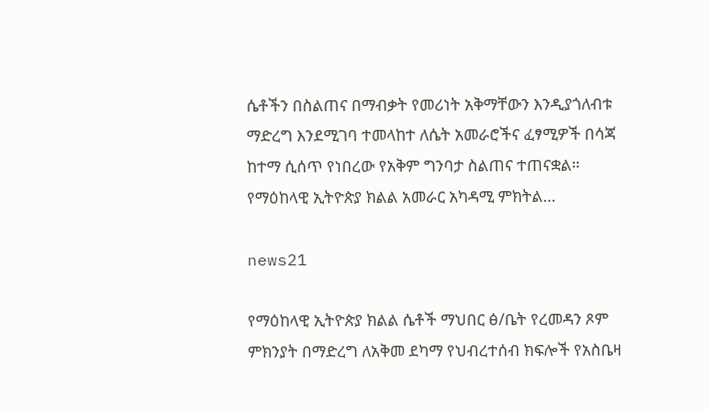ሴቶችን በስልጠና በማብቃት የመሪነት አቅማቸውን እንዲያጎለብቱ ማድረግ እንደሚገባ ተመላከተ ለሴት አመራሮችና ፈፃሚዎች በሳጃ ከተማ ሲሰጥ የነበረው የአቅም ግንባታ ስልጠና ተጠናቋል። የማዕከላዊ ኢትዮጵያ ክልል አመራር አካዳሚ ምክትል…

news21

የማዕከላዊ ኢትዮጵያ ክልል ሴቶች ማህበር ፅ/ቤት የረመዳን ጾም ምክንያት በማድረግ ለአቅመ ደካማ የህብረተሰብ ክፍሎች የአስቤዛ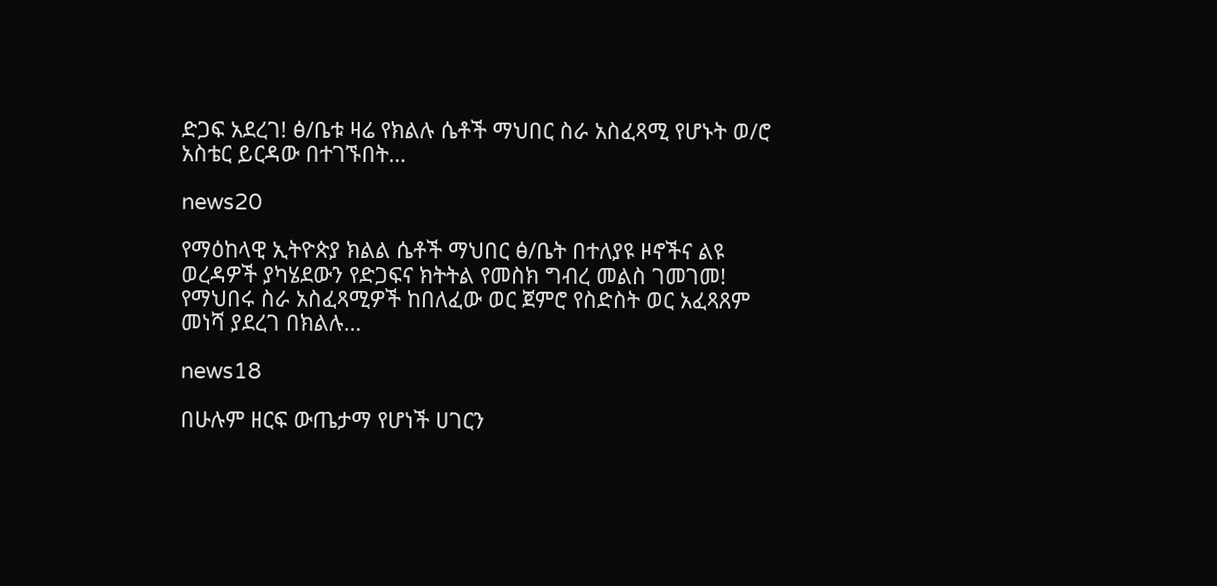ድጋፍ አደረገ! ፅ/ቤቱ ዛሬ የክልሉ ሴቶች ማህበር ስራ አስፈጻሚ የሆኑት ወ/ሮ አስቴር ይርዳው በተገኙበት…

news20

የማዕከላዊ ኢትዮጵያ ክልል ሴቶች ማህበር ፅ/ቤት በተለያዩ ዞኖችና ልዩ ወረዳዎች ያካሄደውን የድጋፍና ክትትል የመስክ ግብረ መልስ ገመገመ! የማህበሩ ስራ አስፈጻሚዎች ከበለፈው ወር ጀምሮ የስድስት ወር አፈጻጸም መነሻ ያደረገ በክልሉ…

news18

በሁሉም ዘርፍ ውጤታማ የሆነች ሀገርን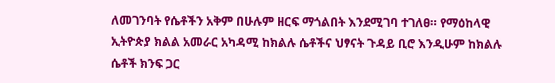ለመገንባት የሴቶችን አቅም በሁሉም ዘርፍ ማጎልበት እንደሚገባ ተገለፀ። የማዕከላዊ ኢትዮጵያ ክልል አመራር አካዳሚ ከክልሉ ሴቶችና ህፃናት ጉዳይ ቢሮ እንዲሁም ከክልሉ ሴቶች ክንፍ ጋር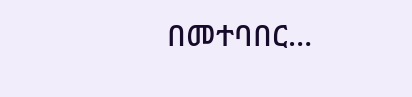በመተባበር…